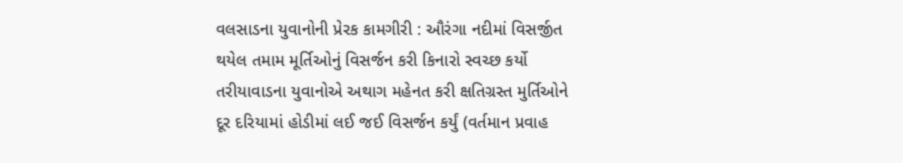વલસાડના યુવાનોની પ્રેરક કામગીરી : ઔરંગા નદીમાં વિસર્જીત થયેલ તમામ મૂર્તિઓનું વિસર્જન કરી કિનારો સ્વચ્છ કર્યો
તરીયાવાડના યુવાનોએ અથાગ મહેનત કરી ક્ષતિગ્રસ્ત મુર્તિઓને દૂર દરિયામાં હોડીમાં લઈ જઈ વિસર્જન કર્યું (વર્તમાન પ્રવાહ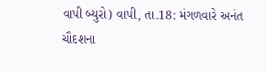વાપી બ્યુરો) વાપી, તા.18: મંગળવારે અનંત ચૌદશના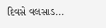દિવસે વલસાડ...